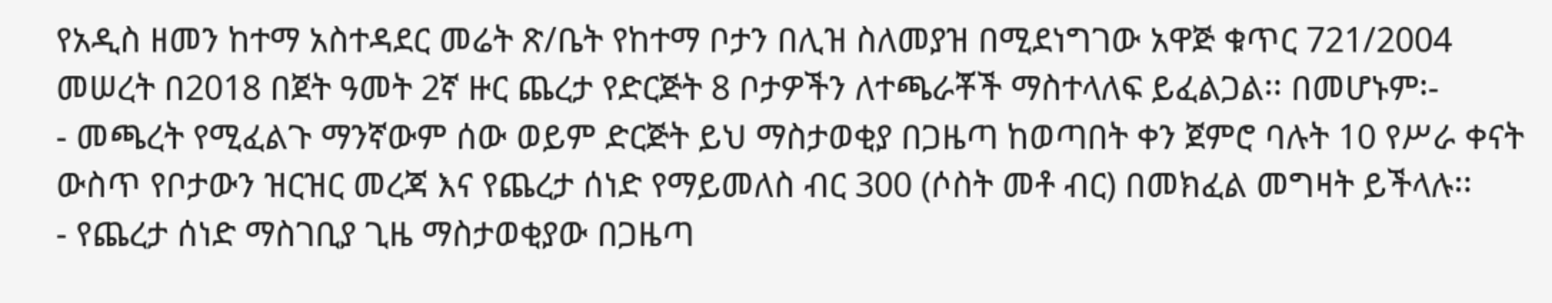የአዲስ ዘመን ከተማ አስተዳደር መሬት ጽ/ቤት የከተማ ቦታን በሊዝ ስለመያዝ በሚደነግገው አዋጅ ቁጥር 721/2004 መሠረት በ2018 በጀት ዓመት 2ኛ ዙር ጨረታ የድርጅት 8 ቦታዎችን ለተጫራቾች ማስተላለፍ ይፈልጋል፡፡ በመሆኑም፡-
- መጫረት የሚፈልጉ ማንኛውም ሰው ወይም ድርጅት ይህ ማስታወቂያ በጋዜጣ ከወጣበት ቀን ጀምሮ ባሉት 10 የሥራ ቀናት ውስጥ የቦታውን ዝርዝር መረጃ እና የጨረታ ሰነድ የማይመለስ ብር 300 (ሶስት መቶ ብር) በመክፈል መግዛት ይችላሉ፡፡
- የጨረታ ሰነድ ማስገቢያ ጊዜ ማስታወቂያው በጋዜጣ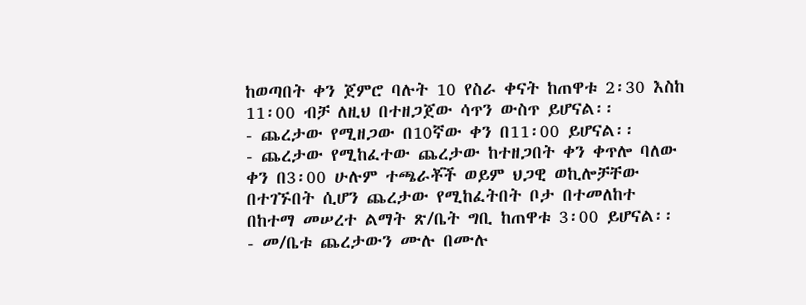ከወጣበት ቀን ጀምሮ ባሉት 10 የስራ ቀናት ከጠዋቱ 2፡30 እስከ 11፡00 ብቻ ለዚህ በተዘጋጀው ሳጥን ውስጥ ይሆናል፡፡
- ጨረታው የሚዘጋው በ10ኛው ቀን በ11፡00 ይሆናል፡፡
- ጨረታው የሚከፈተው ጨረታው ከተዘጋበት ቀን ቀጥሎ ባለው ቀን በ3፡00 ሁሉም ተጫራቾች ወይም ህጋዊ ወኪሎቻቸው በተገኙበት ሲሆን ጨረታው የሚከፈትበት ቦታ በተመለከተ በከተማ መሠረተ ልማት ጽ/ቤት ግቢ ከጠዋቱ 3፡00 ይሆናል፡፡
- መ/ቤቱ ጨረታውን ሙሉ በሙሉ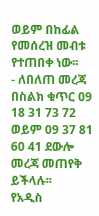ወይም በከፊል የመሰረዝ መብቱ የተጠበቀ ነው፡፡
- ለበለጠ መረጃ በስልክ ቁጥር 09 18 31 73 72 ወይም 09 37 81 60 41 ደውሎ መረጃ መጠየቅ ይችላሉ፡፡
የአዲስ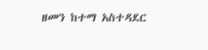ዘመን ከተማ አስተዳደር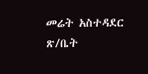መሬት አስተዳደር ጽ/ቤት